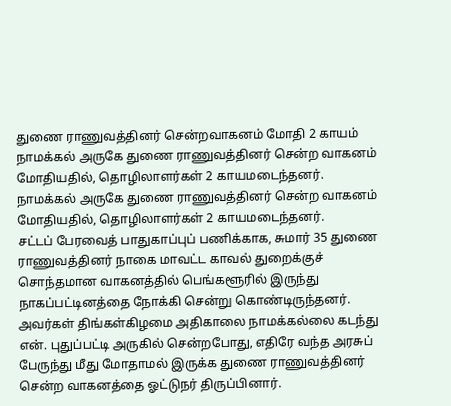துணை ராணுவத்தினர் சென்றவாகனம் மோதி 2 காயம்
நாமக்கல் அருகே துணை ராணுவத்தினர் சென்ற வாகனம் மோதியதில், தொழிலாளர்கள் 2 காயமடைந்தனர்.
நாமக்கல் அருகே துணை ராணுவத்தினர் சென்ற வாகனம் மோதியதில், தொழிலாளர்கள் 2 காயமடைந்தனர்.
சட்டப் பேரவைத் பாதுகாப்புப் பணிக்காக, சுமார் 35 துணை ராணுவத்தினர் நாகை மாவட்ட காவல் துறைக்குச் சொந்தமான வாகனத்தில் பெங்களூரில் இருந்து நாகப்பட்டினத்தை நோக்கி சென்று கொண்டிருந்தனர். அவர்கள் திங்கள்கிழமை அதிகாலை நாமக்கல்லை கடந்து என். புதுப்பட்டி அருகில் சென்றபோது, எதிரே வந்த அரசுப் பேருந்து மீது மோதாமல் இருக்க துணை ராணுவத்தினர் சென்ற வாகனத்தை ஓட்டுநர் திருப்பினார்.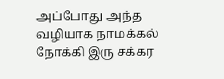அப்போது அந்த வழியாக நாமக்கல் நோக்கி இரு சக்கர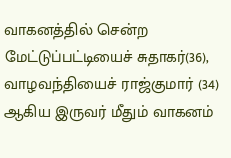வாகனத்தில் சென்ற மேட்டுப்பட்டியைச் சுதாகர்(36), வாழவந்தியைச் ராஜ்குமார் (34) ஆகிய இருவர் மீதும் வாகனம்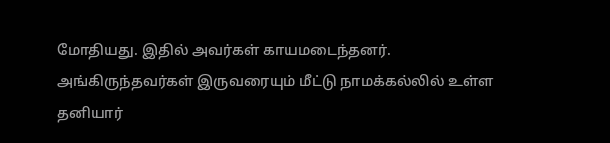மோதியது. இதில் அவர்கள் காயமடைந்தனர். அங்கிருந்தவர்கள் இருவரையும் மீட்டு நாமக்கல்லில் உள்ள தனியார்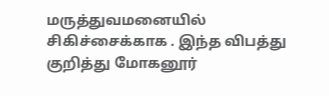மருத்துவமனையில் சிகிச்சைக்காக . இந்த விபத்து குறித்து மோகனூர்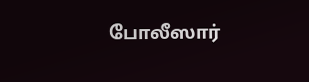போலீஸார்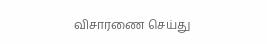விசாரணை செய்து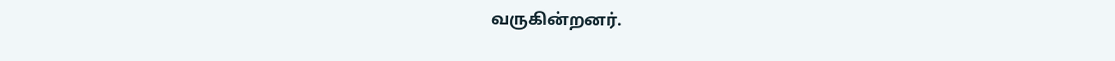வருகின்றனர்.